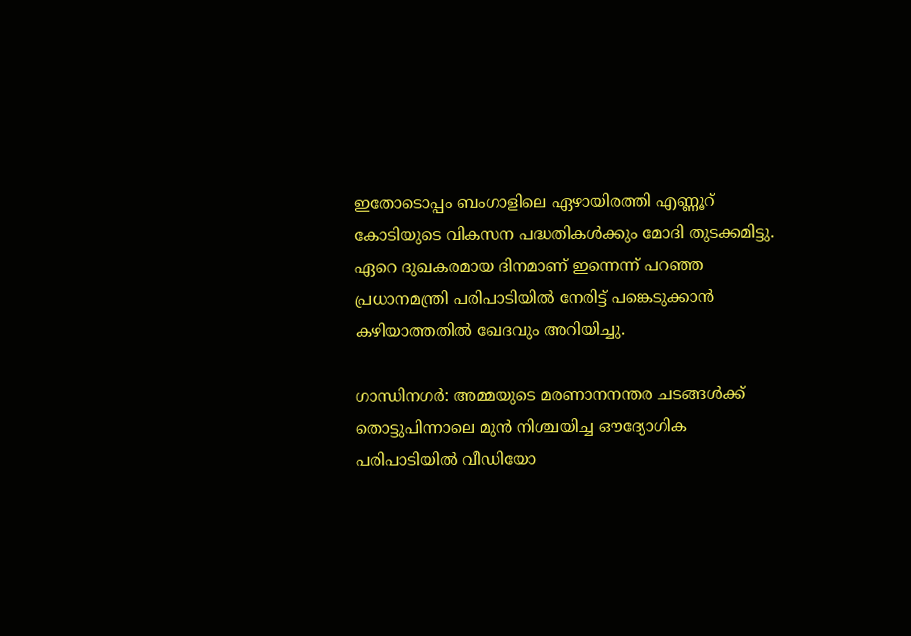ഇതോടൊപ്പം ബംഗാളിലെ ഏഴായിരത്തി എണ്ണൂറ് കോടിയുടെ വികസന പദ്ധതികൾക്കും മോദി തുടക്കമിട്ടു. ഏറെ ദുഖകരമായ ദിനമാണ് ഇന്നെന്ന് പറഞ്ഞ പ്രധാനമന്ത്രി പരിപാടിയിൽ നേരിട്ട് പങ്കെടുക്കാൻ കഴിയാത്തതിൽ ഖേദവും അറിയിച്ചു.

ഗാന്ധിനഗർ: അമ്മയുടെ മരണാനനന്തര ചടങ്ങൾക്ക് തൊട്ടുപിന്നാലെ മുൻ നിശ്ചയിച്ച ഔദ്യോഗിക പരിപാടിയിൽ വീഡിയോ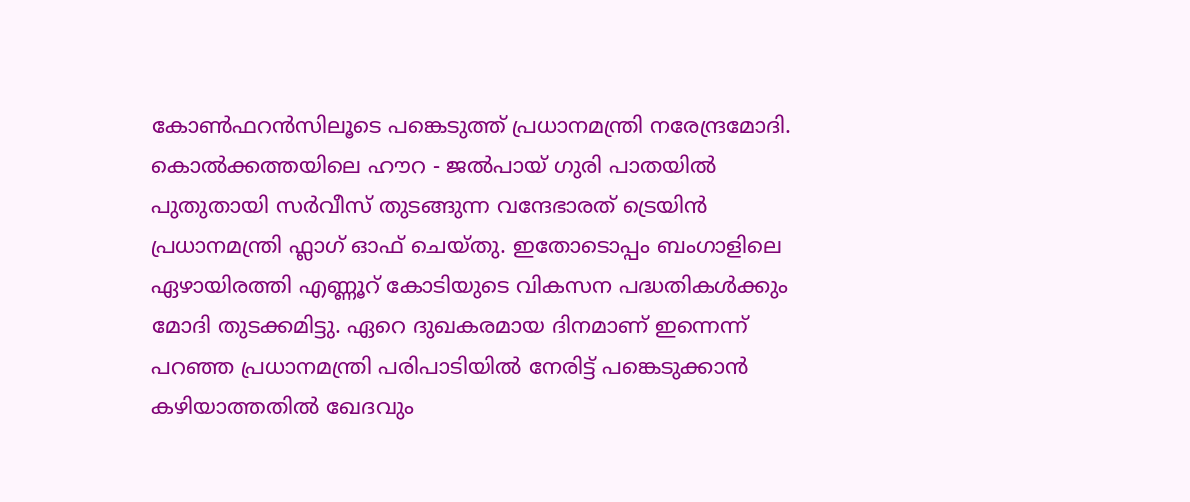കോൺഫറൻസിലൂടെ പങ്കെടുത്ത് പ്രധാനമന്ത്രി നരേന്ദ്രമോദി. കൊൽക്കത്തയിലെ ഹൗറ - ജൽപായ് ഗുരി പാതയിൽ പുതുതായി സർവീസ് തുടങ്ങുന്ന വന്ദേഭാരത് ട്രെയിൻ പ്രധാനമന്ത്രി ഫ്ലാഗ് ഓഫ് ചെയ്തു. ഇതോടൊപ്പം ബംഗാളിലെ ഏഴായിരത്തി എണ്ണൂറ് കോടിയുടെ വികസന പദ്ധതികൾക്കും മോദി തുടക്കമിട്ടു. ഏറെ ദുഖകരമായ ദിനമാണ് ഇന്നെന്ന് പറഞ്ഞ പ്രധാനമന്ത്രി പരിപാടിയിൽ നേരിട്ട് പങ്കെടുക്കാൻ കഴിയാത്തതിൽ ഖേദവും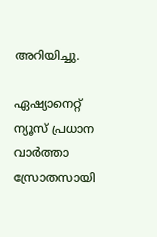അറിയിച്ചു.

ഏഷ്യാനെറ്റ് ന്യൂസ് പ്രധാന വാർത്താ സ്രോതസായി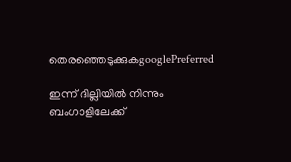തെരഞ്ഞെടുക്കുകgooglePreferred

ഇന്ന് ദില്ലിയിൽ നിന്നും ബംഗാളിലേക്ക്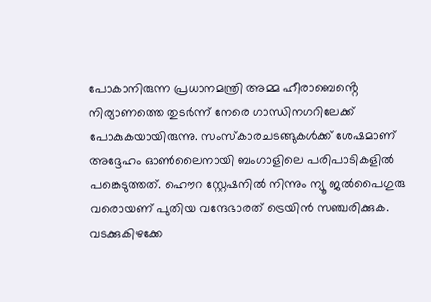പോകാനിരുന്ന പ്രധാനമന്ത്രി അമ്മ ഹീരാബെൻ്റെ നിര്യാണത്തെ തുടർന്ന് നേരെ ഗാന്ധിനഗറിലേക്ക് പോകുകയായിരുന്നു. സംസ്കാരചടങ്ങുകൾക്ക് ശേഷമാണ് അദ്ദേഹം ഓൺലൈനായി ബംഗാളിലെ പരിപാടികളിൽ പങ്കെടുത്തത്. ഹൌറ സ്റ്റേഷനിൽ നിന്നും ന്യൂ ജൽപൈഗുരു വരൊയണ് പുതിയ വന്ദേഭാരത് ട്രെയിൻ സഞ്ചരിക്കുക. വടക്കുകിഴക്കേ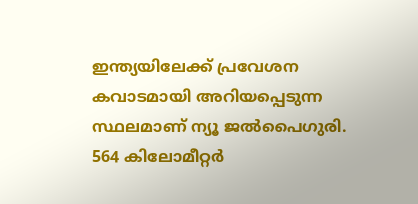ഇന്ത്യയിലേക്ക് പ്രവേശന കവാടമായി അറിയപ്പെടുന്ന സ്ഥലമാണ് ന്യൂ ജൽപൈഗുരി. 564 കിലോമീറ്റർ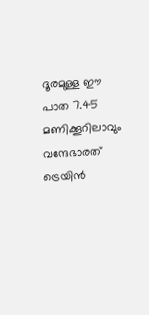ദൂരമുള്ള ഈ പാത 7.45 മണിക്കൂറിലാവും വന്ദേഭാരത് ട്രെയിൻ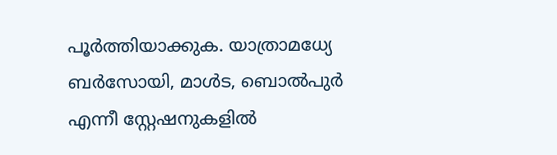പൂർത്തിയാക്കുക. യാത്രാമധ്യേ ബർസോയി, മാൾട, ബൊൽപുർ എന്നീ സ്റ്റേഷനുകളിൽ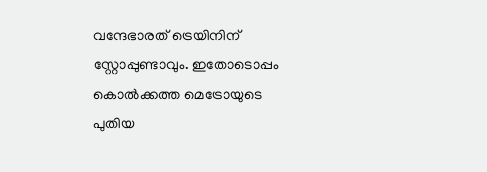വന്ദേഭാരത് ട്രെയിനിന് സ്റ്റോപ്പുണ്ടാവും. ഇതോടൊപ്പം കൊൽക്കത്ത മെട്രോയുടെ പുതിയ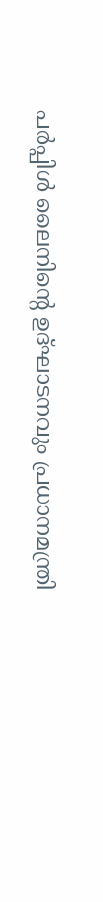പ‍ർപ്പിൾ ലൈനിൻ്റെ ഉദ്ഘാടനവും പ്രധാനമന്ത്രി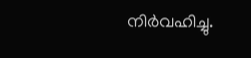നിർവഹിച്ചു.